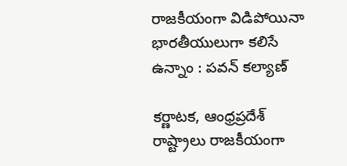రాజకీయంగా విడిపోయినా భారతీయులుగా కలిసే ఉన్నాం : పవన్ కల్యాణ్

కర్ణాటక, ఆంధ్రప్రదేశ్ రాష్ట్రాలు రాజకీయంగా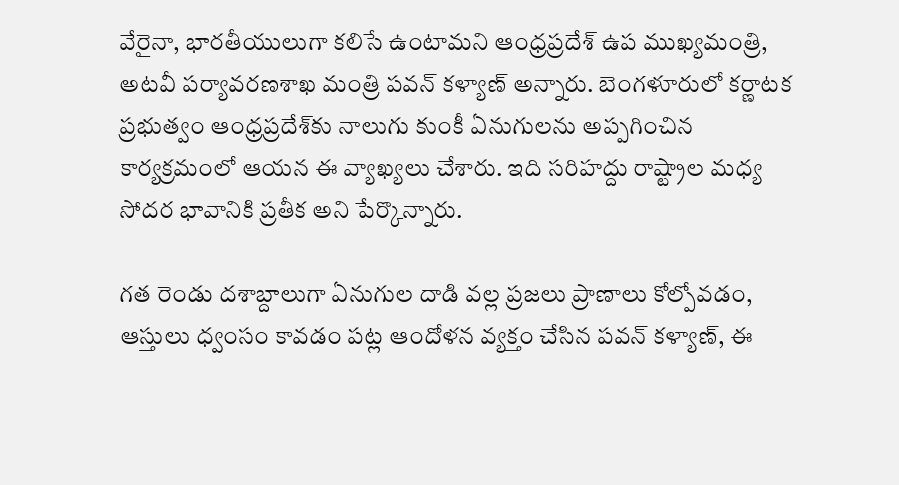వేరైనా, భారతీయులుగా కలిసే ఉంటామని ఆంధ్రప్రదేశ్ ఉప ముఖ్యమంత్రి, అటవీ పర్యావరణశాఖ మంత్రి పవన్ కళ్యాణ్ అన్నారు. బెంగళూరులో కర్ణాటక ప్రభుత్వం ఆంధ్రప్రదేశ్‌కు నాలుగు కుంకీ ఏనుగులను అప్పగించిన కార్యక్రమంలో ఆయన ఈ వ్యాఖ్యలు చేశారు. ఇది సరిహద్దు రాష్ట్రాల మధ్య సోదర భావానికి ప్రతీక అని పేర్కొన్నారు.

గత రెండు దశాబ్దాలుగా ఏనుగుల దాడి వల్ల ప్రజలు ప్రాణాలు కోల్పోవడం, ఆస్తులు ధ్వంసం కావడం పట్ల ఆందోళన వ్యక్తం చేసిన పవన్ కళ్యాణ్, ఈ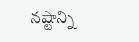నష్టాన్ని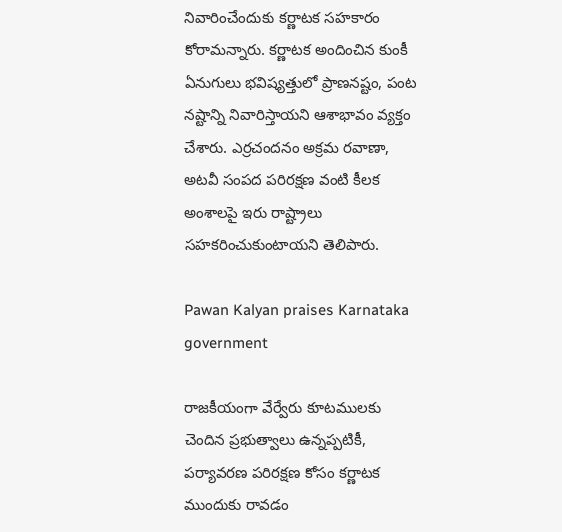నివారించేందుకు కర్ణాటక సహకారం కోరామన్నారు. కర్ణాటక అందించిన కుంకీ ఏనుగులు భవిష్యత్తులో ప్రాణనష్టం, పంట నష్టాన్ని నివారిస్తాయని ఆశాభావం వ్యక్తం చేశారు. ఎర్రచందనం అక్రమ రవాణా, అటవీ సంపద పరిరక్షణ వంటి కీలక అంశాలపై ఇరు రాష్ట్రాలు సహకరించుకుంటాయని తెలిపారు.

Pawan Kalyan praises Karnataka government

రాజకీయంగా వేర్వేరు కూటములకు చెందిన ప్రభుత్వాలు ఉన్నప్పటికీ, పర్యావరణ పరిరక్షణ కోసం కర్ణాటక ముందుకు రావడం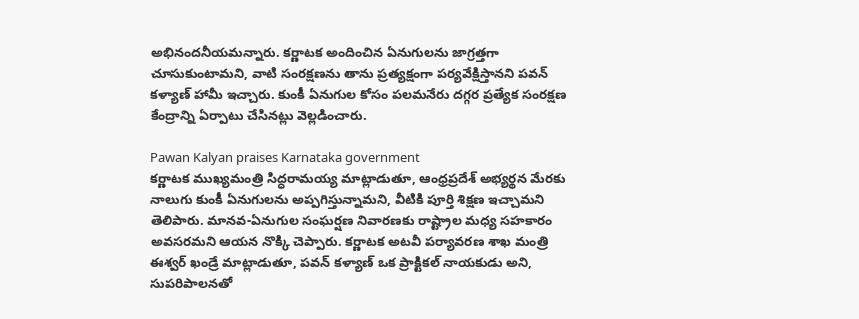అభినందనీయమన్నారు. కర్ణాటక అందించిన ఏనుగులను జాగ్రత్తగా చూసుకుంటామని, వాటి సంరక్షణను తాను ప్రత్యక్షంగా పర్యవేక్షిస్తానని పవన్ కళ్యాణ్ హామీ ఇచ్చారు. కుంకీ ఏనుగుల కోసం పలమనేరు దగ్గర ప్రత్యేక సంరక్షణ కేంద్రాన్ని ఏర్పాటు చేసినట్లు వెల్లడించారు.

Pawan Kalyan praises Karnataka government
కర్ణాటక ముఖ్యమంత్రి సిద్ధరామయ్య మాట్లాడుతూ, ఆంధ్రప్రదేశ్ అభ్యర్థన మేరకు నాలుగు కుంకీ ఏనుగులను అప్పగిస్తున్నామని, వీటికి పూర్తి శిక్షణ ఇచ్చామని తెలిపారు. మానవ-ఏనుగుల సంఘర్షణ నివారణకు రాష్ట్రాల మధ్య సహకారం అవసరమని ఆయన నొక్కి చెప్పారు. కర్ణాటక అటవీ పర్యావరణ శాఖ మంత్రి ఈశ్వర్ ఖండ్రే మాట్లాడుతూ, పవన్ కళ్యాణ్ ఒక ప్రాక్టికల్ నాయకుడు అని, సుపరిపాలనతో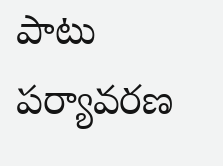పాటు పర్యావరణ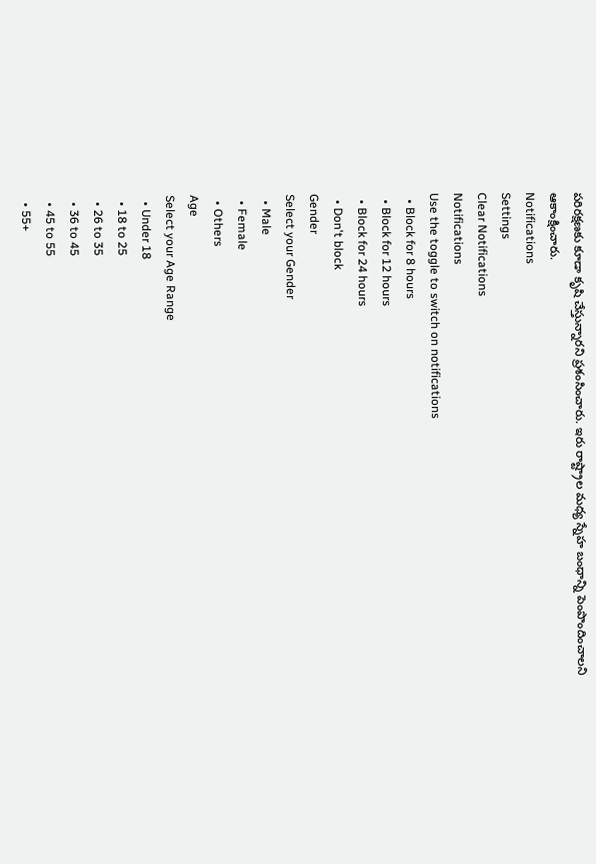పరిరక్షణకు కూడా కృషి చేస్తున్నారని ప్రశంసించారు. ఇరు రాష్ట్రాల మధ్య స్నేహ బంధాన్ని పెంపొందించాలని ఆకాంక్షించారు.
Notifications
Settings
Clear Notifications
Notifications
Use the toggle to switch on notifications
  • Block for 8 hours
  • Block for 12 hours
  • Block for 24 hours
  • Don't block
Gender
Select your Gender
  • Male
  • Female
  • Others
Age
Select your Age Range
  • Under 18
  • 18 to 25
  • 26 to 35
  • 36 to 45
  • 45 to 55
  • 55+